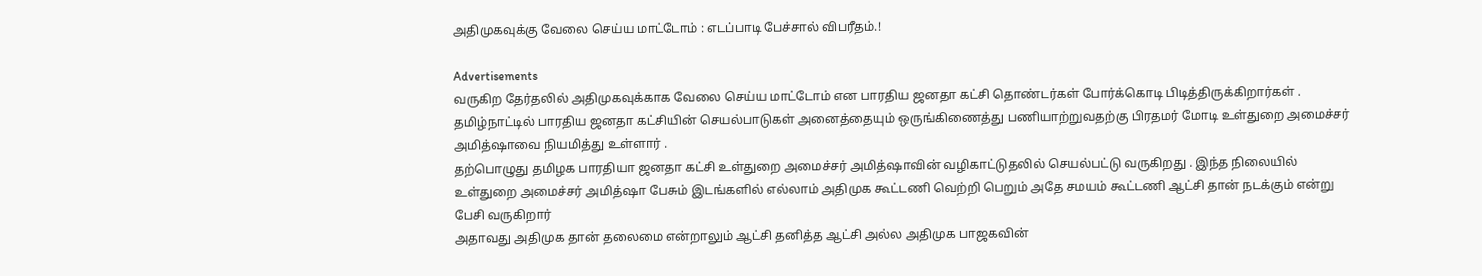அதிமுகவுக்கு வேலை செய்ய மாட்டோம் : எடப்பாடி பேச்சால் விபரீதம்.!

Advertisements
வருகிற தேர்தலில் அதிமுகவுக்காக வேலை செய்ய மாட்டோம் என பாரதிய ஜனதா கட்சி தொண்டர்கள் போர்க்கொடி பிடித்திருக்கிறார்கள் . தமிழ்நாட்டில் பாரதிய ஜனதா கட்சியின் செயல்பாடுகள் அனைத்தையும் ஒருங்கிணைத்து பணியாற்றுவதற்கு பிரதமர் மோடி உள்துறை அமைச்சர் அமித்ஷாவை நியமித்து உள்ளார் .
தற்பொழுது தமிழக பாரதியா ஜனதா கட்சி உள்துறை அமைச்சர் அமித்ஷாவின் வழிகாட்டுதலில் செயல்பட்டு வருகிறது . இந்த நிலையில் உள்துறை அமைச்சர் அமித்ஷா பேசும் இடங்களில் எல்லாம் அதிமுக கூட்டணி வெற்றி பெறும் அதே சமயம் கூட்டணி ஆட்சி தான் நடக்கும் என்று பேசி வருகிறார்
அதாவது அதிமுக தான் தலைமை என்றாலும் ஆட்சி தனித்த ஆட்சி அல்ல அதிமுக பாஜகவின்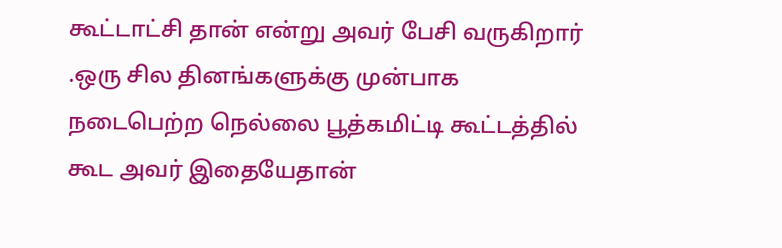கூட்டாட்சி தான் என்று அவர் பேசி வருகிறார் .ஒரு சில தினங்களுக்கு முன்பாக நடைபெற்ற நெல்லை பூத்கமிட்டி கூட்டத்தில் கூட அவர் இதையேதான்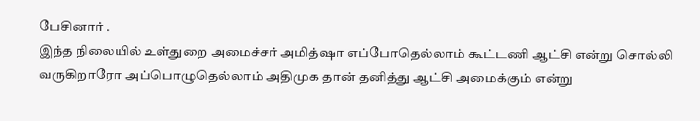பேசினார் .
இந்த நிலையில் உள்துறை அமைச்சர் அமித்ஷா எப்போதெல்லாம் கூட்டணி ஆட்சி என்று சொல்லி வருகிறாரோ அப்பொழுதெல்லாம் அதிமுக தான் தனித்து ஆட்சி அமைக்கும் என்று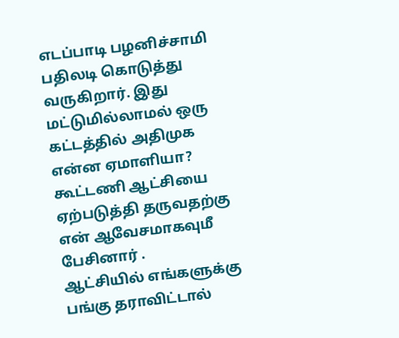எடப்பாடி பழனிச்சாமி பதிலடி கொடுத்து வருகிறார். இது மட்டுமில்லாமல் ஒரு கட்டத்தில் அதிமுக என்ன ஏமாளியா? கூட்டணி ஆட்சியை ஏற்படுத்தி தருவதற்கு என் ஆவேசமாகவுமீ பேசினார் .
ஆட்சியில் எங்களுக்கு பங்கு தராவிட்டால்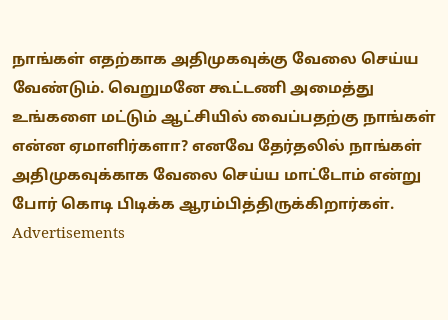நாங்கள் எதற்காக அதிமுகவுக்கு வேலை செய்ய வேண்டும். வெறுமனே கூட்டணி அமைத்து உங்களை மட்டும் ஆட்சியில் வைப்பதற்கு நாங்கள் என்ன ஏமாளிர்களா? எனவே தேர்தலில் நாங்கள் அதிமுகவுக்காக வேலை செய்ய மாட்டோம் என்று போர் கொடி பிடிக்க ஆரம்பித்திருக்கிறார்கள்.
Advertisements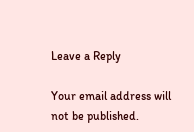Leave a Reply

Your email address will not be published.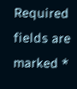Required fields are marked *